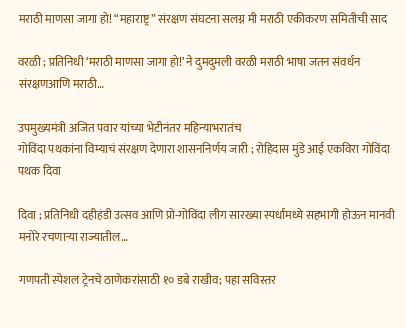मराठी माणसा जागा हो! “महाराष्ट्र” संरक्षण संघटना सलग्न मी मराठी एकीकरण समितीची साद

वरळी ; प्रतिनिधी ‘मराठी माणसा जागा हो!’ ने दुमदुमली वरळी मराठी भाषा जतन संवर्धन संरक्षणआणि मराठी…

उपमुख्यमंत्री अजित पवार यांच्या भेटीनंतर महिन्याभरातंच
गोविंदा पथकांना विम्याचं संरक्षण देणारा शासननिर्णय जारी ; रोहिदास मुंडे आई एकविरा गोविंदा पथक दिवा

दिवा ; प्रतिनिधी दहीहंडी उत्सव आणि प्रो-गोविंदा लीग सारख्या स्पर्धांमध्ये सहभागी होऊन मानवी मनोरे रचणाऱ्या राज्यातील…

गणपती स्पेशल ट्रेनचे ठाणेकरांसाठी १० डबे राखीव; पहा सविस्तर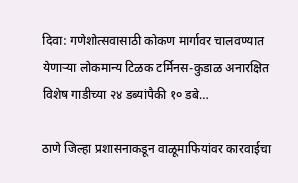दिवा: गणेशोत्सवासाठी कोकण मार्गावर चालवण्यात येणाऱ्या लोकमान्य टिळक टर्मिनस-कुडाळ अनारक्षित विशेष गाडीच्या २४ डब्यांपैकी १० डबे…

ठाणे जिल्हा प्रशासनाकडून वाळूमाफियांवर कारवाईचा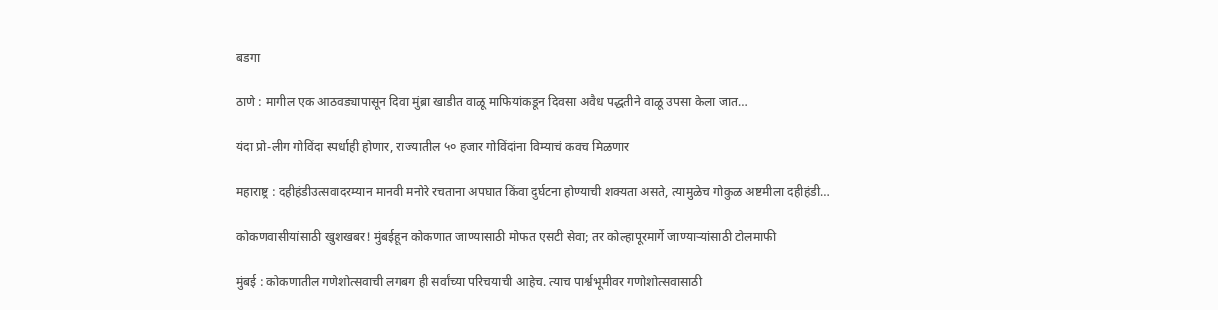बडगा

ठाणे : मागील एक आठवड्यापासून दिवा मुंब्रा खाडीत वाळू माफियांकडून दिवसा अवैध पद्धतीने वाळू उपसा केला जात…

यंदा प्रो-लीग गोविंदा स्पर्धाही होणार, राज्यातील ५० हजार गोविंदांना विम्याचं कवच मिळणार

महाराष्ट्र : दहीहंडीउत्सवादरम्यान मानवी मनोरे रचताना अपघात किंवा दुर्घटना होण्याची शक्यता असते, त्यामुळेच गोकुळ अष्टमीला दहीहंडी…

कोकणवासीयांसाठी खुशखबर! मुंबईहून कोकणात जाण्यासाठी मोफत एसटी सेवा; तर कोल्हापूरमार्गे जाण्याऱ्यांसाठी टोलमाफी

मुंबई : कोकणातील गणेशोत्सवाची लगबग ही सर्वांच्या परिचयाची आहेच. त्याच पार्श्वभूमीवर गणोशोत्सवासाठी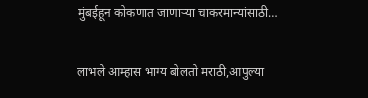मुंबईहून कोकणात जाणाऱ्या चाकरमान्यांसाठी…

लाभले आम्हास भाग्य बोलतो मराठी,आपुल्या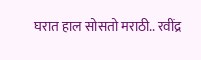घरात हाल सोसतो मराठी.. रवींद्र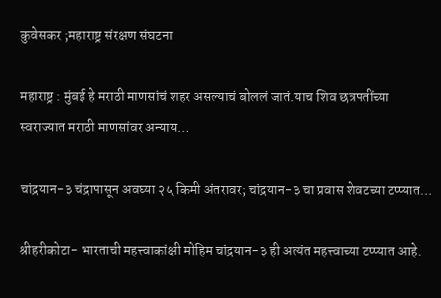कुवेसकर ;महाराष्ट्र संरक्षण संघटना

महाराष्ट्र : मुंबई हे मराठी माणसांचं शहर असल्याचं बोललं जातं.याच शिव छत्रपतींच्या स्वराज्यात मराठी माणसांवर अन्याय…

चांद्रयान-३ चंद्रापासून अवघ्या २५ किमी अंतरावर; चांद्रयान-३ चा प्रवास शेवटच्या टप्प्यात…

श्रीहरीकोटा- भारताची महत्त्वाकांक्षी मोहिम चांद्रयान-३ ही अत्यंत महत्त्वाच्या टप्प्यात आहे.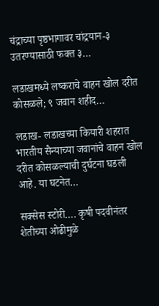चंद्राच्या पृष्ठभागावर चांद्रयान-३ उतरण्यासाठी फक्त ३…

लडाखमध्ये लष्कराचे वाहन खोल दरीत कोसळले; ९ जवान शहीद…

लडाख- लडाखच्या कियारी शहरात भारतीय सैन्याच्या जवानांचे वाहन खोल दरीत कोसळल्याची दुर्घटना घडली आहे. या घटनेत…

सक्सेस स्टोरी…. कृषी पदवीनंतर शेतीच्या ओढीमुळे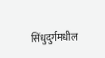सिंधुदुर्गमधील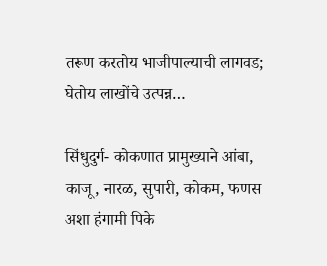तरूण करतोय भाजीपाल्याची लागवड; घेतोय लाखोंचे उत्पन्न…

सिंधुदुर्ग- कोकणात प्रामुख्याने आंबा, काजू, नारळ, सुपारी, कोकम, फणस अशा हंगामी पिके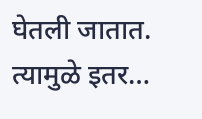घेतली जातात. त्यामुळे इतर…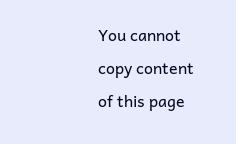You cannot copy content of this page